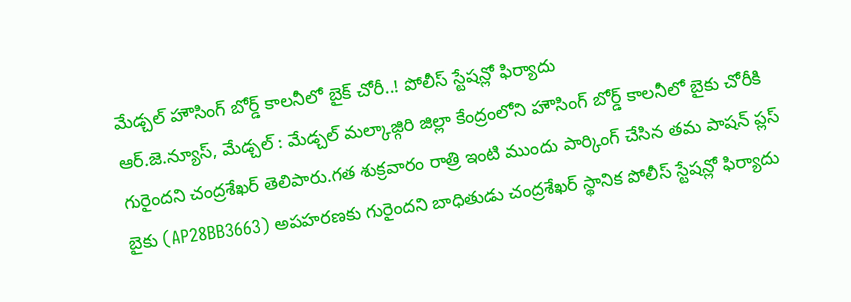మేడ్చల్ హౌసింగ్ బోర్డ్ కాలనీలో బైక్ చోరీ..! పోలీస్ స్టేషన్లో ఫిర్యాదు
ఆర్.జె.న్యూస్, మేడ్చల్ : మేడ్చల్ మల్కాజ్గిరి జిల్లా కేంద్రంలోని హౌసింగ్ బోర్డ్ కాలనీలో బైకు చోరీకి గురైందని చంద్రశేఖర్ తెలిపారు.గత శుక్రవారం రాత్రి ఇంటి ముందు పార్కింగ్ చేసిన తమ పాషన్ ప్లస్ బైకు (AP28BB3663) అపహరణకు గురైందని బాధితుడు చంద్రశేఖర్ స్థానిక పోలీస్ స్టేషన్లో ఫిర్యాదు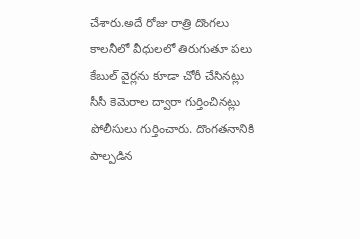చేశారు.అదే రోజు రాత్రి దొంగలు కాలనీలో వీధులలో తిరుగుతూ పలు కేబుల్ వైర్లను కూడా చోరీ చేసినట్లు సీసీ కెమెరాల ద్వారా గుర్తించినట్లు పోలీసులు గుర్తించారు. దొంగతనానికి పాల్పడిన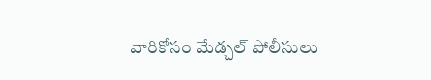వారికోసం మేడ్చల్ పోలీసులు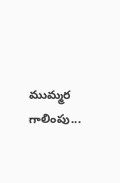ముమ్మర గాలింపు...